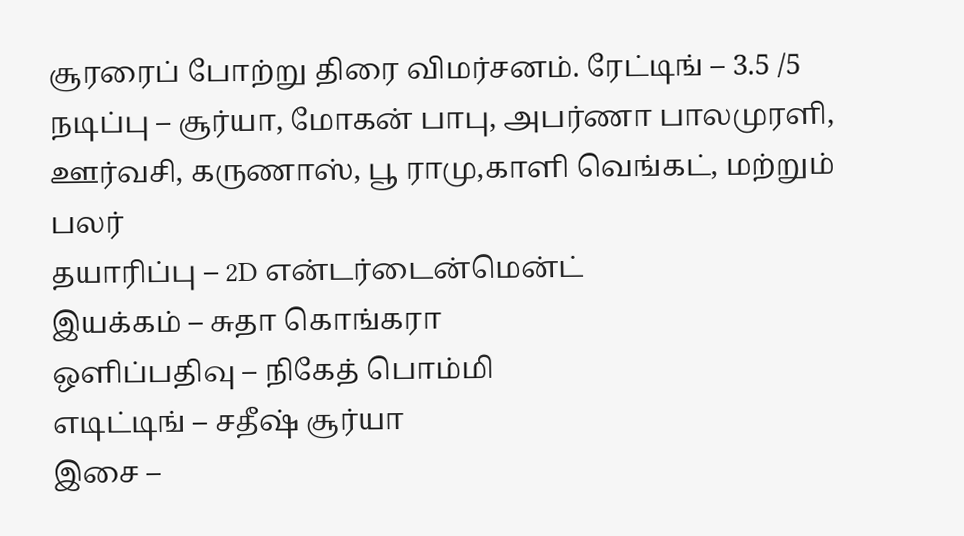சூரரைப் போற்று திரை விமர்சனம். ரேட்டிங் – 3.5 /5
நடிப்பு – சூர்யா, மோகன் பாபு, அபர்ணா பாலமுரளி, ஊர்வசி, கருணாஸ், பூ ராமு,காளி வெங்கட், மற்றும் பலர்
தயாரிப்பு – 2D என்டர்டைன்மென்ட்
இயக்கம் – சுதா கொங்கரா
ஒளிப்பதிவு – நிகேத் பொம்மி
எடிட்டிங் – சதீஷ் சூர்யா
இசை –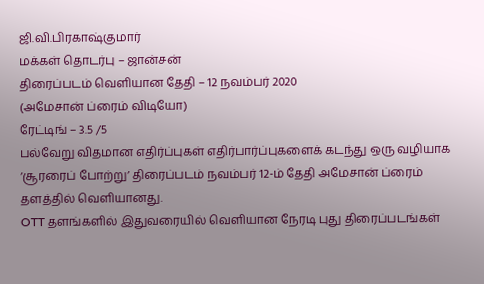ஜி.வி.பிரகாஷ்குமார்
மக்கள் தொடர்பு – ஜான்சன்
திரைப்படம் வெளியான தேதி – 12 நவம்பர் 2020
(அமேசான் ப்ரைம் விடியோ)
ரேட்டிங் – 3.5 /5
பல்வேறு விதமான எதிர்ப்புகள் எதிர்பார்ப்புகளைக் கடந்து ஒரு வழியாக ‘சூரரைப் போற்று’ திரைப்படம் நவம்பர் 12-ம் தேதி அமேசான் ப்ரைம் தளத்தில் வெளியானது.
OTT தளங்களில் இதுவரையில் வெளியான நேரடி புது திரைப்படங்கள்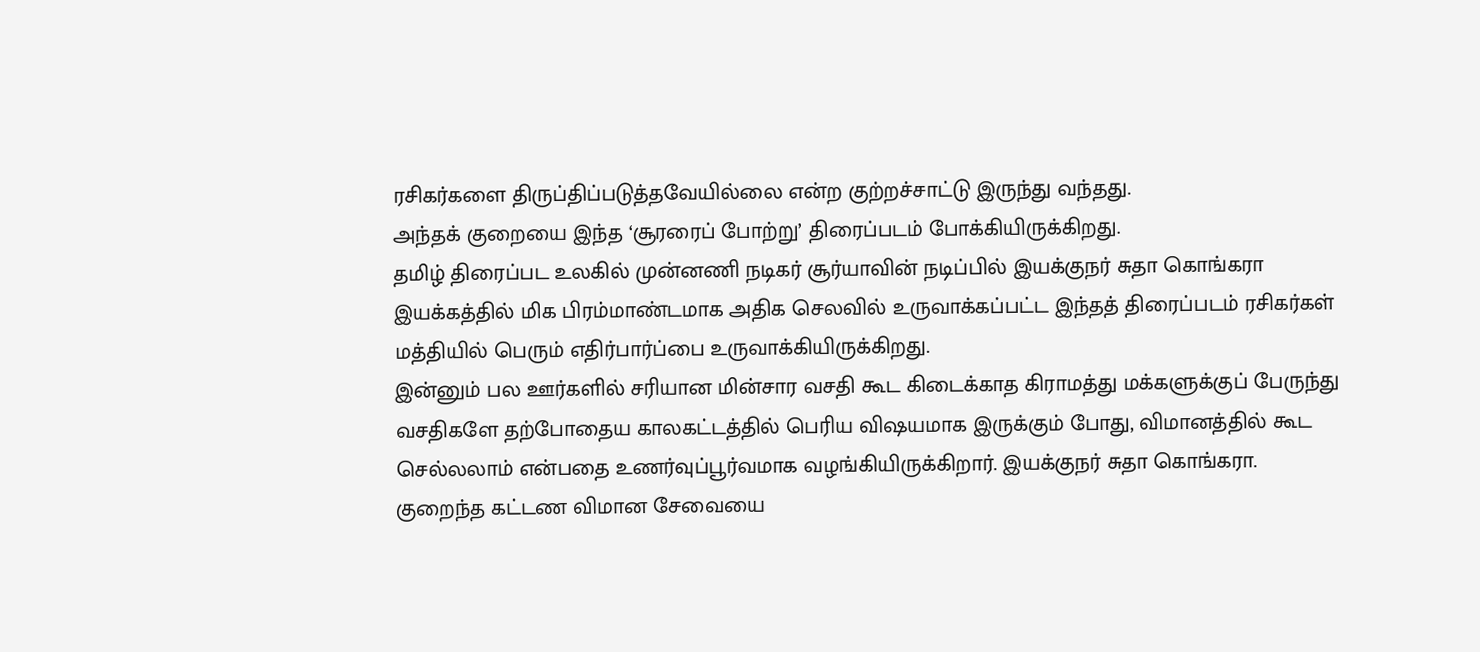ரசிகர்களை திருப்திப்படுத்தவேயில்லை என்ற குற்றச்சாட்டு இருந்து வந்தது.
அந்தக் குறையை இந்த ‘சூரரைப் போற்று’ திரைப்படம் போக்கியிருக்கிறது.
தமிழ் திரைப்பட உலகில் முன்னணி நடிகர் சூர்யாவின் நடிப்பில் இயக்குநர் சுதா கொங்கரா இயக்கத்தில் மிக பிரம்மாண்டமாக அதிக செலவில் உருவாக்கப்பட்ட இந்தத் திரைப்படம் ரசிகர்கள் மத்தியில் பெரும் எதிர்பார்ப்பை உருவாக்கியிருக்கிறது.
இன்னும் பல ஊர்களில் சரியான மின்சார வசதி கூட கிடைக்காத கிராமத்து மக்களுக்குப் பேருந்து வசதிகளே தற்போதைய காலகட்டத்தில் பெரிய விஷயமாக இருக்கும் போது, விமானத்தில் கூட செல்லலாம் என்பதை உணர்வுப்பூர்வமாக வழங்கியிருக்கிறார். இயக்குநர் சுதா கொங்கரா.
குறைந்த கட்டண விமான சேவையை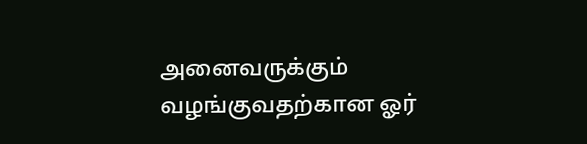அனைவருக்கும் வழங்குவதற்கான ஓர்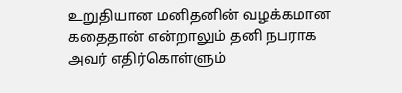உறுதியான மனிதனின் வழக்கமான கதைதான் என்றாலும் தனி நபராக அவர் எதிர்கொள்ளும்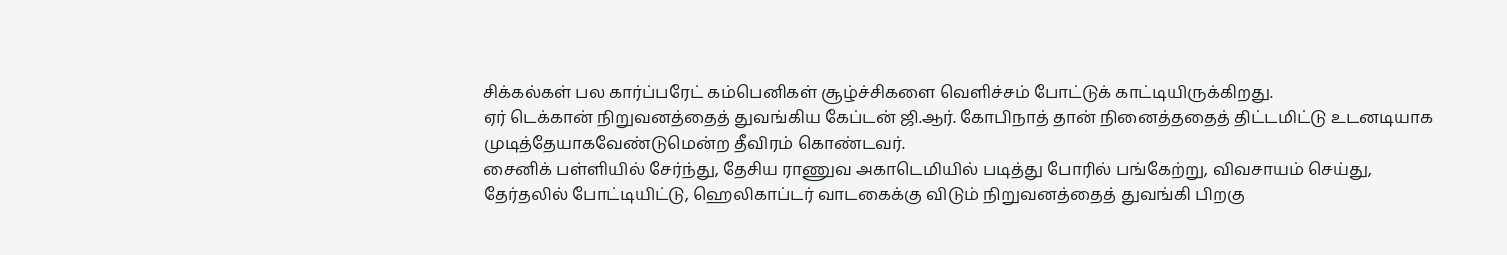சிக்கல்கள் பல கார்ப்பரேட் கம்பெனிகள் சூழ்ச்சிகளை வெளிச்சம் போட்டுக் காட்டியிருக்கிறது.
ஏர் டெக்கான் நிறுவனத்தைத் துவங்கிய கேப்டன் ஜி.ஆர். கோபிநாத் தான் நினைத்ததைத் திட்டமிட்டு உடனடியாக முடித்தேயாகவேண்டுமென்ற தீவிரம் கொண்டவர்.
சைனிக் பள்ளியில் சேர்ந்து, தேசிய ராணுவ அகாடெமியில் படித்து போரில் பங்கேற்று, விவசாயம் செய்து, தேர்தலில் போட்டியிட்டு, ஹெலிகாப்டர் வாடகைக்கு விடும் நிறுவனத்தைத் துவங்கி பிறகு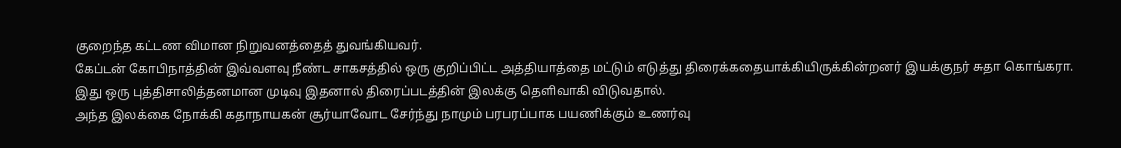குறைந்த கட்டண விமான நிறுவனத்தைத் துவங்கியவர்.
கேப்டன் கோபிநாத்தின் இவ்வளவு நீண்ட சாகசத்தில் ஒரு குறிப்பிட்ட அத்தியாத்தை மட்டும் எடுத்து திரைக்கதையாக்கியிருக்கின்றனர் இயக்குநர் சுதா கொங்கரா.
இது ஒரு புத்திசாலித்தனமான முடிவு இதனால் திரைப்படத்தின் இலக்கு தெளிவாகி விடுவதால்.
அந்த இலக்கை நோக்கி கதாநாயகன் சூர்யாவோட சேர்ந்து நாமும் பரபரப்பாக பயணிக்கும் உணர்வு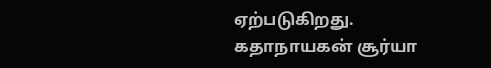ஏற்படுகிறது.
கதாநாயகன் சூர்யா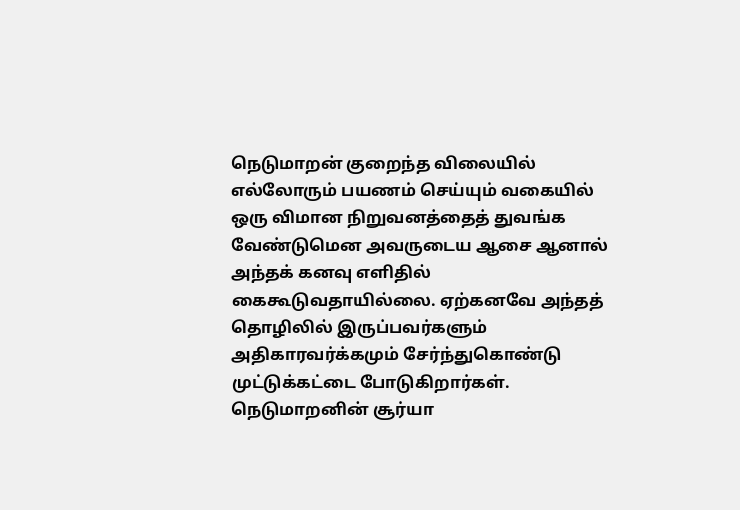நெடுமாறன் குறைந்த விலையில் எல்லோரும் பயணம் செய்யும் வகையில் ஒரு விமான நிறுவனத்தைத் துவங்க வேண்டுமென அவருடைய ஆசை ஆனால் அந்தக் கனவு எளிதில் கைகூடுவதாயில்லை. ஏற்கனவே அந்தத் தொழிலில் இருப்பவர்களும் அதிகாரவர்க்கமும் சேர்ந்துகொண்டு முட்டுக்கட்டை போடுகிறார்கள்.
நெடுமாறனின் சூர்யா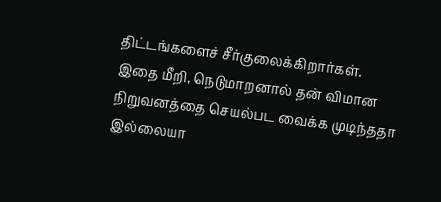திட்டங்களைச் சீர்குலைக்கிறார்கள்.
இதை மீறி, நெடுமாறனால் தன் விமான நிறுவனத்தை செயல்பட வைக்க முடிந்ததா இல்லையா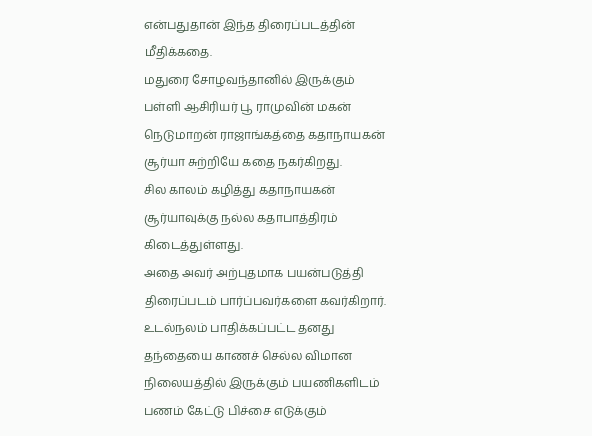என்பதுதான் இந்த திரைப்படத்தின் மீதிக்கதை.
மதுரை சோழவந்தானில் இருக்கும் பள்ளி ஆசிரியர் பூ ராமுவின் மகன் நெடுமாறன் ராஜாங்கத்தை கதாநாயகன் சூர்யா சுற்றியே கதை நகர்கிறது.
சில காலம் கழித்து கதாநாயகன் சூர்யாவுக்கு நல்ல கதாபாத்திரம் கிடைத்துள்ளது.
அதை அவர் அற்புதமாக பயன்படுத்தி திரைப்படம் பார்ப்பவர்களை கவர்கிறார்.
உடல்நலம் பாதிக்கப்பட்ட தனது தந்தையை காணச் செல்ல விமான நிலையத்தில் இருக்கும் பயணிகளிடம் பணம் கேட்டு பிச்சை எடுக்கும்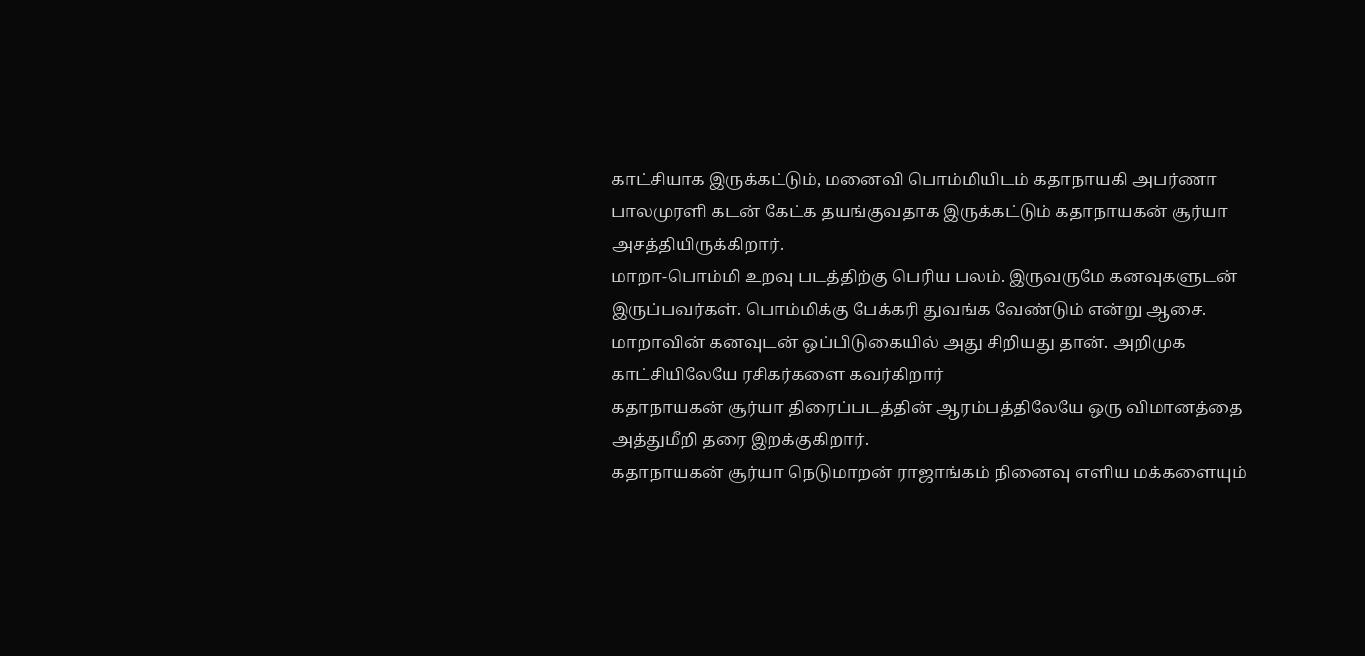காட்சியாக இருக்கட்டும், மனைவி பொம்மியிடம் கதாநாயகி அபர்ணா பாலமுரளி கடன் கேட்க தயங்குவதாக இருக்கட்டும் கதாநாயகன் சூர்யா அசத்தியிருக்கிறார்.
மாறா-பொம்மி உறவு படத்திற்கு பெரிய பலம். இருவருமே கனவுகளுடன் இருப்பவர்கள். பொம்மிக்கு பேக்கரி துவங்க வேண்டும் என்று ஆசை. மாறாவின் கனவுடன் ஒப்பிடுகையில் அது சிறியது தான். அறிமுக காட்சியிலேயே ரசிகர்களை கவர்கிறார்
கதாநாயகன் சூர்யா திரைப்படத்தின் ஆரம்பத்திலேயே ஒரு விமானத்தை அத்துமீறி தரை இறக்குகிறார்.
கதாநாயகன் சூர்யா நெடுமாறன் ராஜாங்கம் நினைவு எளிய மக்களையும்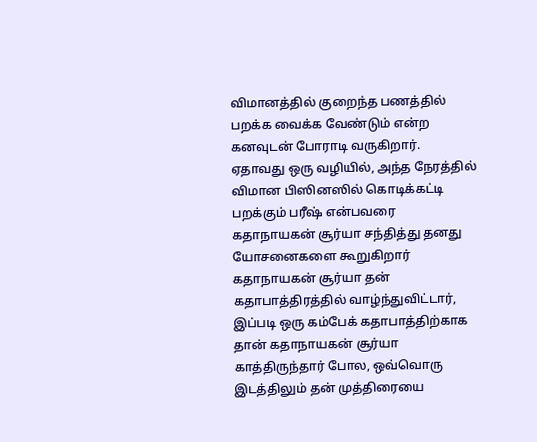விமானத்தில் குறைந்த பணத்தில் பறக்க வைக்க வேண்டும் என்ற கனவுடன் போராடி வருகிறார்.
ஏதாவது ஒரு வழியில், அந்த நேரத்தில் விமான பிஸினஸில் கொடிக்கட்டி பறக்கும் பரீஷ் என்பவரை கதாநாயகன் சூர்யா சந்தித்து தனது யோசனைகளை கூறுகிறார்
கதாநாயகன் சூர்யா தன் கதாபாத்திரத்தில் வாழ்ந்துவிட்டார், இப்படி ஒரு கம்பேக் கதாபாத்திற்காக தான் கதாநாயகன் சூர்யா காத்திருந்தார் போல, ஒவ்வொரு இடத்திலும் தன் முத்திரையை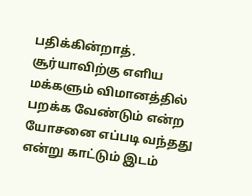பதிக்கின்றாத்.
சூர்யாவிற்கு எளிய மக்களும் விமானத்தில் பறக்க வேண்டும் என்ற யோசனை எப்படி வந்தது என்று காட்டும் இடம்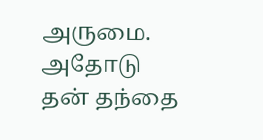அருமை. அதோடு தன் தந்தை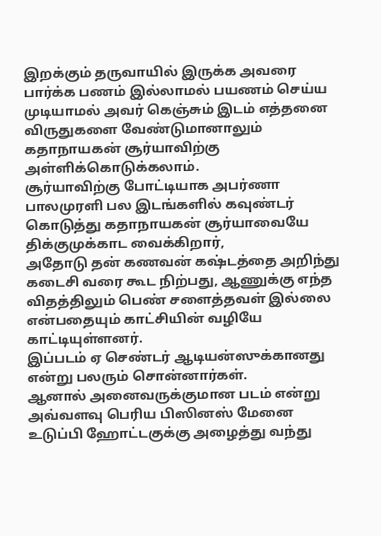இறக்கும் தருவாயில் இருக்க அவரை பார்க்க பணம் இல்லாமல் பயணம் செய்ய முடியாமல் அவர் கெஞ்சும் இடம் எத்தனை விருதுகளை வேண்டுமானாலும் கதாநாயகன் சூர்யாவிற்கு அள்ளிக்கொடுக்கலாம்.
சூர்யாவிற்கு போட்டியாக அபர்ணா பாலமுரளி பல இடங்களில் கவுண்டர் கொடுத்து கதாநாயகன் சூர்யாவையே திக்குமுக்காட வைக்கிறார்,
அதோடு தன் கணவன் கஷ்டத்தை அறிந்து கடைசி வரை கூட நிற்பது, ஆணுக்கு எந்த விதத்திலும் பெண் சளைத்தவள் இல்லை என்பதையும் காட்சியின் வழியே காட்டியுள்ளனர்.
இப்படம் ஏ செண்டர் ஆடியன்ஸுக்கானது என்று பலரும் சொன்னார்கள்.
ஆனால் அனைவருக்குமான படம் என்று அவ்வளவு பெரிய பிஸினஸ் மேனை உடுப்பி ஹோட்டகுக்கு அழைத்து வந்து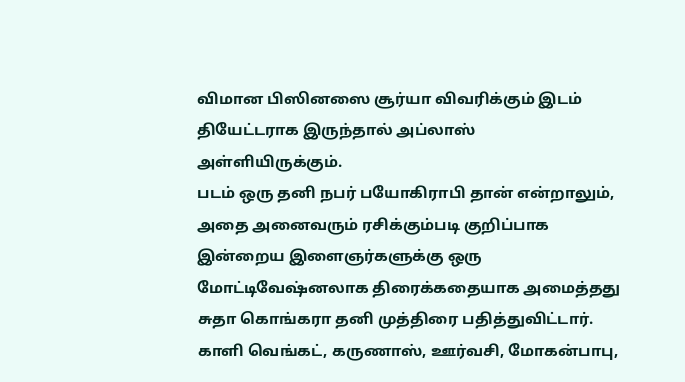விமான பிஸினஸை சூர்யா விவரிக்கும் இடம் தியேட்டராக இருந்தால் அப்லாஸ் அள்ளியிருக்கும்.
படம் ஒரு தனி நபர் பயோகிராபி தான் என்றாலும், அதை அனைவரும் ரசிக்கும்படி குறிப்பாக இன்றைய இளைஞர்களுக்கு ஒரு மோட்டிவேஷ்னலாக திரைக்கதையாக அமைத்தது சுதா கொங்கரா தனி முத்திரை பதித்துவிட்டார்.
காளி வெங்கட், கருணாஸ், ஊர்வசி, மோகன்பாபு,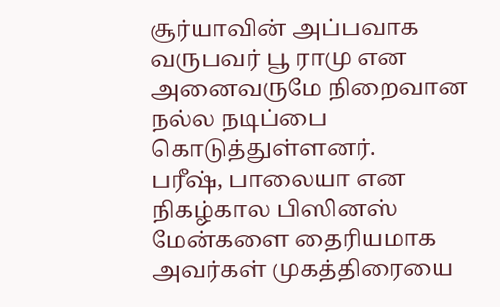சூர்யாவின் அப்பவாக வருபவர் பூ ராமு என அனைவருமே நிறைவான நல்ல நடிப்பை கொடுத்துள்ளனர்.
பரீஷ், பாலையா என நிகழ்கால பிஸினஸ் மேன்களை தைரியமாக அவர்கள் முகத்திரையை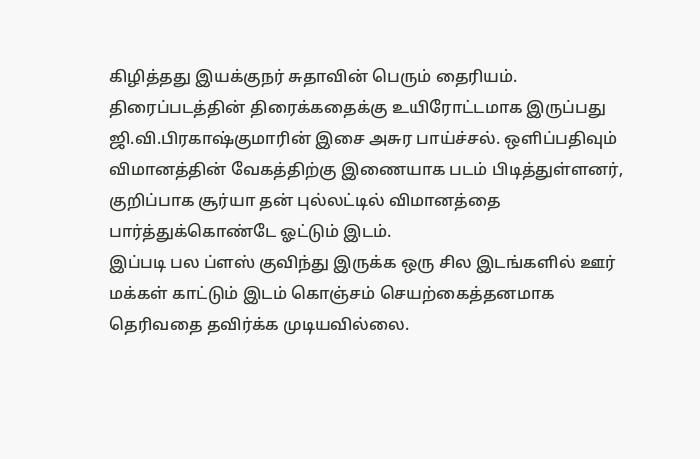கிழித்தது இயக்குநர் சுதாவின் பெரும் தைரியம்.
திரைப்படத்தின் திரைக்கதைக்கு உயிரோட்டமாக இருப்பது ஜி.வி.பிரகாஷ்குமாரின் இசை அசுர பாய்ச்சல். ஒளிப்பதிவும் விமானத்தின் வேகத்திற்கு இணையாக படம் பிடித்துள்ளனர்,
குறிப்பாக சூர்யா தன் புல்லட்டில் விமானத்தை பார்த்துக்கொண்டே ஓட்டும் இடம்.
இப்படி பல ப்ளஸ் குவிந்து இருக்க ஒரு சில இடங்களில் ஊர் மக்கள் காட்டும் இடம் கொஞ்சம் செயற்கைத்தனமாக தெரிவதை தவிர்க்க முடியவில்லை.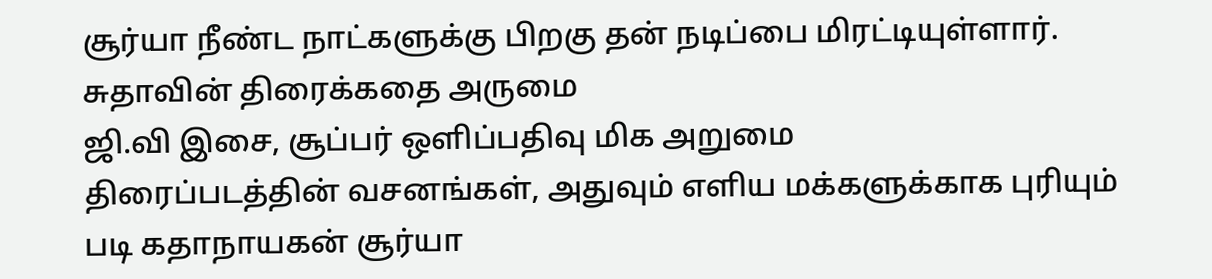சூர்யா நீண்ட நாட்களுக்கு பிறகு தன் நடிப்பை மிரட்டியுள்ளார்.
சுதாவின் திரைக்கதை அருமை
ஜி.வி இசை, சூப்பர் ஒளிப்பதிவு மிக அறுமை
திரைப்படத்தின் வசனங்கள், அதுவும் எளிய மக்களுக்காக புரியும் படி கதாநாயகன் சூர்யா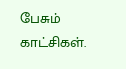பேசும் காட்சிகள்.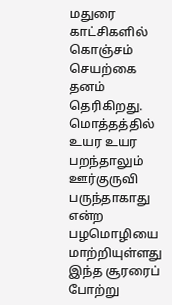மதுரை காட்சிகளில் கொஞ்சம் செயற்கை தனம் தெரிகிறது.
மொத்தத்தில் உயர உயர பறந்தாலும் ஊர்குருவி பருந்தாகாது என்ற பழமொழியை மாற்றியுள்ளது
இந்த சூரரைப் போற்று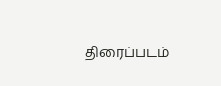திரைப்படம்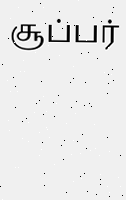சூப்பர்